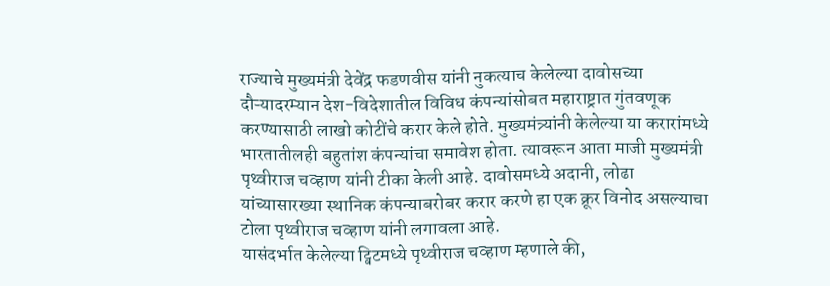राज्याचे मुख्यमंत्री देवेंद्र फडणवीस यांनी नुकत्याच केलेल्या दावोसच्या दौऱ्यादरम्यान देश-विदेशातील विविध कंपन्यांसोबत महाराष्ट्रात गुंतवणूक करण्यासाठी लाखो कोटींचे करार केले होते. मुख्यमंत्र्यांनी केलेल्या या करारांमध्ये भारतातीलही बहुतांश कंपन्यांचा समावेश होता. त्यावरून आता माजी मुख्यमंत्री पृथ्वीराज चव्हाण यांनी टीका केली आहे. दावोसमध्ये अदानी, लोढा यांच्यासारख्या स्थानिक कंपन्याबरोबर करार करणे हा एक क्रूर विनोद असल्याचा टोला पृथ्वीराज चव्हाण यांनी लगावला आहे.
यासंदर्भात केलेल्या ट्विटमध्ये पृथ्वीराज चव्हाण म्हणाले की,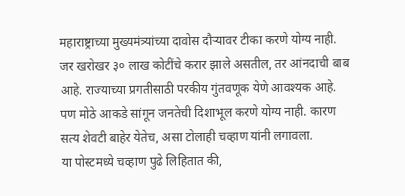महाराष्ट्राच्या मुख्यमंत्र्यांच्या दावोस दौऱ्यावर टीका करणे योग्य नाही. जर खरोखर ३० लाख कोटींचे करार झाले असतील, तर आंनदाची बाब आहे. राज्याच्या प्रगतीसाठी परकीय गुंतवणूक येणे आवश्यक आहे. पण मोठे आकडे सांगून जनतेची दिशाभूल करणे योग्य नाही. कारण सत्य शेवटी बाहेर येतेच, असा टोलाही चव्हाण यांनी लगावला.
या पोस्टमध्ये चव्हाण पुढे लिहितात की,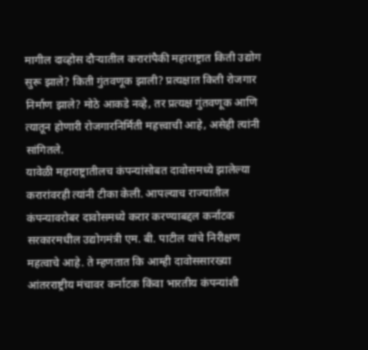मागील दाव्होस दौऱ्यातील करारांपैकी महाराष्ट्रात किती उद्योग सुरू झाले? किती गुंतवणूक झाली? प्रत्यक्षात किती रोजगार निर्माण झाले? मोठे आकडे नव्हे, तर प्रत्यक्ष गुंतवणूक आणि त्यातून होणारी रोजगारनिर्मिती महत्त्वाची आहे, असेही त्यांनी सांगितले.
यावेळी महाराष्ट्रातीलच कंपन्यांसोबत दावोसमध्ये झालेल्या करारांवरही त्यांनी टीका केली. आपल्याच राज्यातील कंपन्यावरोबर दावोसमध्ये करार करण्याबद्दल कर्नाटक सरकारमधील उद्योगमंत्री एम. बी. पाटील यांचे निरीक्षण महत्वाचे आहे. ते म्हणतात कि आम्ही दावोससारख्या आंतरराष्ट्रीय मंचावर कर्नाटक किंवा भारतीय कंपन्यांशी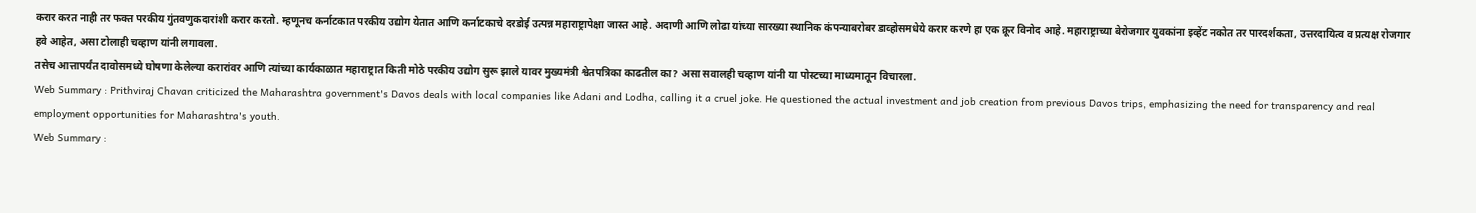करार करत नाही तर फक्त परकीय गुंतवणुकदारांशी करार करतो. म्हणूनच कर्नाटकात परकीय उद्योग येतात आणि कर्नाटकाचे दरडोई उत्पन्न महाराष्ट्रापेक्षा जास्त आहे. अदाणी आणि लोढा यांच्या सारख्या स्थानिक कंपन्याबरोबर डाव्होसमधेये करार करणे हा एक क्रूर विनोद आहे. महाराष्ट्राच्या बेरोजगार युवकांना इव्हेंट नकोत तर पारदर्शकता, उत्तरदायित्व व प्रत्यक्ष रोजगार हवे आहेत, असा टोलाही चव्हाण यांनी लगावला.
तसेच आत्तापर्यंत दावोसमध्ये घोषणा केलेल्या करारांवर आणि त्यांच्या कार्यकाळात महाराष्ट्रात किती मोठे परकीय उद्योग सुरू झाले यावर मुख्यमंत्री श्वेतपत्रिका काढतील का? असा सवालही चव्हाण यांनी या पोस्टच्या माध्यमातून विचारला.
Web Summary : Prithviraj Chavan criticized the Maharashtra government's Davos deals with local companies like Adani and Lodha, calling it a cruel joke. He questioned the actual investment and job creation from previous Davos trips, emphasizing the need for transparency and real employment opportunities for Maharashtra's youth.
Web Summary :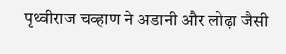पृथ्वीराज चव्हाण ने अडानी और लोढ़ा जैसी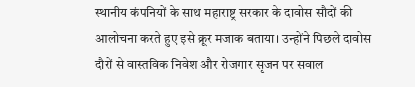स्थानीय कंपनियों के साथ महाराष्ट्र सरकार के दावोस सौदों की आलोचना करते हुए इसे क्रूर मजाक बताया। उन्होंने पिछले दावोस दौरों से वास्तविक निवेश और रोजगार सृजन पर सवाल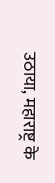उठाया, महाराष्ट्र के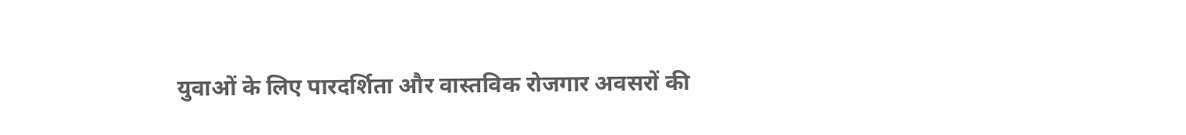युवाओं के लिए पारदर्शिता और वास्तविक रोजगार अवसरों की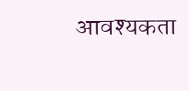आवश्यकता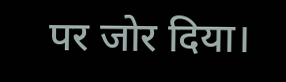पर जोर दिया।